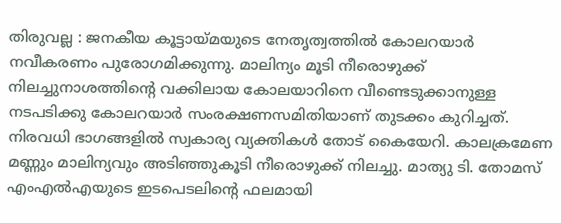തിരുവല്ല : ജനകീയ കൂട്ടായ്മയുടെ നേതൃത്വത്തിൽ കോലറയാർ നവീകരണം പുരോഗമിക്കുന്നു. മാലിന്യം മൂടി നീരൊഴുക്ക് നിലച്ചുനാശത്തിന്റെ വക്കിലായ കോലയാറിനെ വീണ്ടെടുക്കാനുള്ള നടപടിക്കു കോലറയാർ സംരക്ഷണസമിതിയാണ് തുടക്കം കുറിച്ചത്. നിരവധി ഭാഗങ്ങളിൽ സ്വകാര്യ വ്യക്തികൾ തോട് കൈയേറി. കാലക്രമേണ മണ്ണും മാലിന്യവും അടിഞ്ഞുകൂടി നീരൊഴുക്ക് നിലച്ചു. മാത്യു ടി. തോമസ് എംഎൽഎയുടെ ഇടപെടലിന്റെ ഫലമായി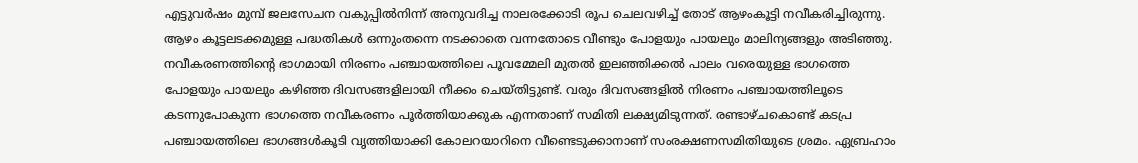എട്ടുവർഷം മുമ്പ് ജലസേചന വകുപ്പിൽനിന്ന് അനുവദിച്ച നാലരക്കോടി രൂപ ചെലവഴിച്ച് തോട് ആഴംകൂട്ടി നവീകരിച്ചിരുന്നു.
ആഴം കൂട്ടലടക്കമുള്ള പദ്ധതികൾ ഒന്നുംതന്നെ നടക്കാതെ വന്നതോടെ വീണ്ടും പോളയും പായലും മാലിന്യങ്ങളും അടിഞ്ഞു. നവീകരണത്തിന്റെ ഭാഗമായി നിരണം പഞ്ചായത്തിലെ പൂവമ്മേലി മുതൽ ഇലഞ്ഞിക്കൽ പാലം വരെയുള്ള ഭാഗത്തെ പോളയും പായലും കഴിഞ്ഞ ദിവസങ്ങളിലായി നീക്കം ചെയ്തിട്ടുണ്ട്. വരും ദിവസങ്ങളിൽ നിരണം പഞ്ചായത്തിലൂടെ കടന്നുപോകുന്ന ഭാഗത്തെ നവീകരണം പൂർത്തിയാക്കുക എന്നതാണ് സമിതി ലക്ഷ്യമിടുന്നത്. രണ്ടാഴ്ചകൊണ്ട് കടപ്ര പഞ്ചായത്തിലെ ഭാഗങ്ങൾകൂടി വൃത്തിയാക്കി കോലറയാറിനെ വീണ്ടെടുക്കാനാണ് സംരക്ഷണസമിതിയുടെ ശ്രമം. ഏബ്രഹാം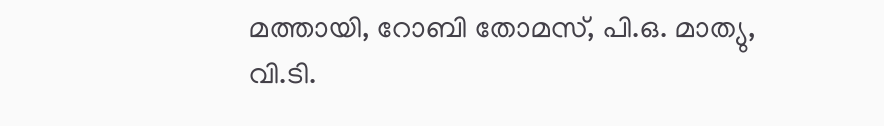മത്തായി, റോബി തോമസ്, പി.ഒ. മാത്യു, വി.ടി.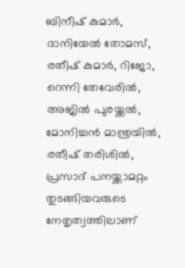ബിനീഷ് കുമാർ, ദാനിയേൽ തോമസ്, രതീഷ് കുമാർ, റിജോ, റെന്നി തേവേരിൽ, അജിൽ പുരയ്ക്കൽ, മോനിച്ചൻ മാന്ത്രയിൽ, രതീഷ് തരിശിൽ, പ്രസാദ് പനയ്ക്കാമറ്റം തുടങ്ങിയവരുടെ നേതൃത്വത്തിലാണ്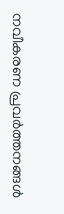നവീകരണ പ്രവർത്തനങ്ങൾ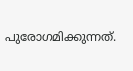പുരോഗമിക്കുന്നത്.